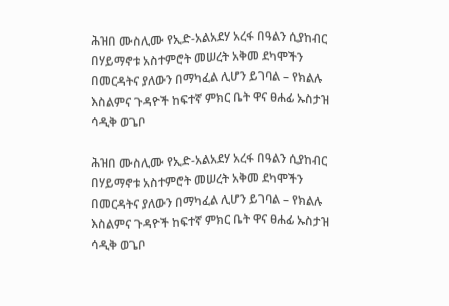ሕዝበ ሙስሊሙ የኢድ-አልአደሃ አረፋ በዓልን ሲያከብር በሃይማኖቱ አስተምሮት መሠረት አቅመ ደካሞችን በመርዳትና ያለውን በማካፈል ሊሆን ይገባል – የክልሉ እስልምና ጉዳዮች ከፍተኛ ምክር ቤት ዋና ፀሐፊ ኡስታዝ ሳዲቅ ወጌቦ

ሕዝበ ሙስሊሙ የኢድ-አልአደሃ አረፋ በዓልን ሲያከብር በሃይማኖቱ አስተምሮት መሠረት አቅመ ደካሞችን በመርዳትና ያለውን በማካፈል ሊሆን ይገባል – የክልሉ እስልምና ጉዳዮች ከፍተኛ ምክር ቤት ዋና ፀሐፊ ኡስታዝ ሳዲቅ ወጌቦ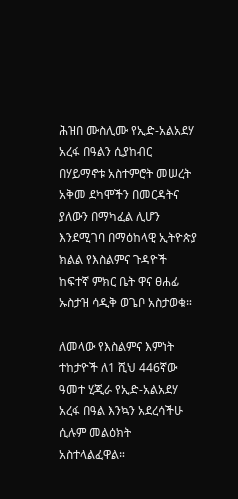ሕዝበ ሙስሊሙ የኢድ-አልአደሃ አረፋ በዓልን ሲያከብር በሃይማኖቱ አስተምሮት መሠረት አቅመ ደካሞችን በመርዳትና ያለውን በማካፈል ሊሆን እንደሚገባ በማዕከላዊ ኢትዮጵያ ክልል የእስልምና ጉዳዮች ከፍተኛ ምክር ቤት ዋና ፀሐፊ ኡስታዝ ሳዲቅ ወጌቦ አስታወቁ።

ለመላው የእስልምና እምነት ተከታዮች ለ1 ሺህ 446ኛው ዓመተ ሂጂራ የኢድ-አልአደሃ አረፋ በዓል እንኳን አደረሳችሁ ሲሉም መልዕክት አስተላልፈዋል።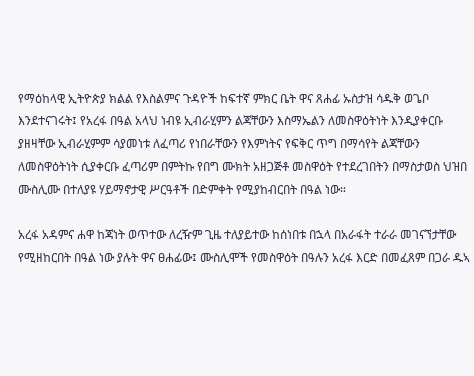የማዕከላዊ ኢትዮጵያ ክልል የእስልምና ጉዳዮች ከፍተኛ ምክር ቤት ዋና ጸሐፊ ኡስታዝ ሳዱቅ ወጌቦ እንደተናገሩት፤ የአረፋ በዓል አላህ ነብዩ ኢብራሂምን ልጃቸውን እስማኤልን ለመስዋዕትነት እንዲያቀርቡ ያዘዛቸው ኢብራሂምም ሳያመነቱ ለፈጣሪ የነበራቸውን የእምነትና የፍቅር ጥግ በማሳየት ልጃቸውን ለመስዋዕትነት ሲያቀርቡ ፈጣሪም በምትኩ የበግ ሙክት አዘጋጅቶ መስዋዕት የተደረገበትን በማስታወስ ህዝበ ሙስሊሙ በተለያዩ ሃይማኖታዊ ሥርዓቶች በድምቀት የሚያከብርበት በዓል ነው።

አረፋ አዳምና ሐዋ ከጃነት ወጥተው ለረዥም ጊዜ ተለያይተው ከሰነበቱ በኋላ በአራፋት ተራራ መገናኘታቸው የሚዘከርበት በዓል ነው ያሉት ዋና ፀሐፊው፤ ሙስሊሞች የመስዋዕት በዓሉን አረፋ እርድ በመፈጸም በጋራ ዱኣ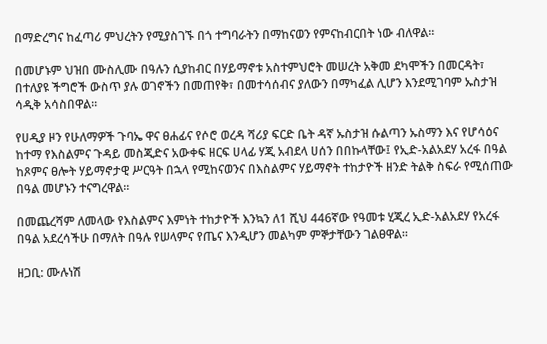በማድረግና ከፈጣሪ ምህረትን የሚያስገኙ በጎ ተግባራትን በማከናወን የምናከብርበት ነው ብለዋል።

በመሆኑም ህዝበ ሙስሊሙ በዓሉን ሲያከብር በሃይማኖቱ አስተምህሮት መሠረት አቅመ ደካሞችን በመርዳት፣ በተለያዩ ችግሮች ውስጥ ያሉ ወገኖችን በመጠየቅ፣ በመተሳሰብና ያለውን በማካፈል ሊሆን እንደሚገባም ኡስታዝ ሳዲቅ አሳስበዋል።

የሀዲያ ዞን የሁለማዎች ጉባኤ ዋና ፀሐፊና የሶሮ ወረዳ ሻሪያ ፍርድ ቤት ዳኛ ኡስታዝ ሱልጣን ኡስማን እና የሆሳዕና ከተማ የእስልምና ጉዳይ መስጂድና አውቀፍ ዘርፍ ሀላፊ ሃጂ አብደላ ሀሰን በበኩላቸው፤ የኢድ-አልአደሃ አረፋ በዓል ከጾምና ፀሎት ሃይማኖታዊ ሥርዓት በኋላ የሚከናወንና በእስልምና ሃይማኖት ተከታዮች ዘንድ ትልቅ ስፍራ የሚሰጠው በዓል መሆኑን ተናግረዋል።

በመጨረሻም ለመላው የእስልምና እምነት ተከታዮች እንኳን ለ1 ሺህ 446ኛው የዓመቱ ሂጂረ ኢድ-አልአደሃ የአረፋ በዓል አደረሳችሁ በማለት በዓሉ የሠላምና የጤና እንዲሆን መልካም ምኞታቸውን ገልፀዋል።

ዘጋቢ: ሙሉነሽ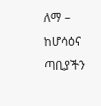ለማ – ከሆሳዕና ጣቢያችን